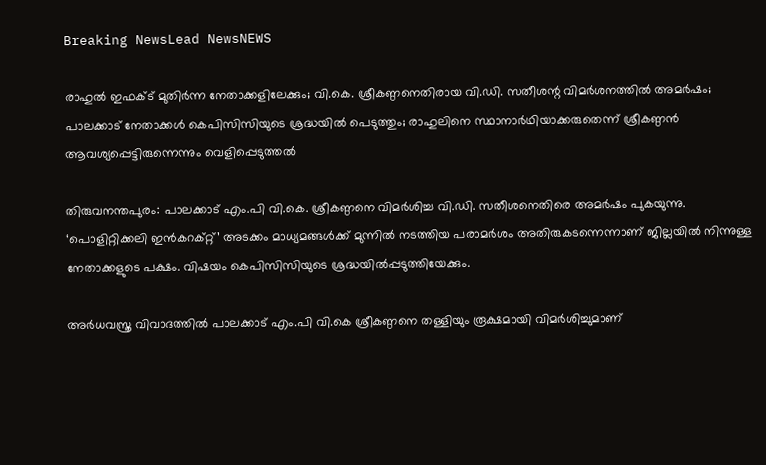Breaking NewsLead NewsNEWS

രാഹുല്‍ ഇഫക്ട് മുതിര്‍ന്ന നേതാക്കളിലേക്കും; വി.കെ. ശ്രീകണ്ഠനെതിരായ വി.ഡി. സതീശന്റ വിമര്‍ശനത്തില്‍ അമര്‍ഷം; പാലക്കാട് നേതാക്കള്‍ കെപിസിസിയുടെ ശ്രദ്ധയില്‍ പെടുത്തും; രാഹുലിനെ സ്ഥാനാര്‍ഥിയാക്കരുതെന്ന് ശ്രീകണ്ഠന്‍ ആവശ്യപ്പെട്ടിരുന്നെന്നും വെളിപ്പെടുത്തല്‍

തിരുവനന്തപുരം: പാലക്കാട് എം.പി വി.കെ. ശ്രീകണ്ഠനെ വിമര്‍ശിച്ച വി.ഡി. സതീശനെതിരെ അമര്‍ഷം പുകയുന്നു. ‘പൊളിറ്റിക്കലി ഇന്‍കറക്റ്റ്’ അടക്കം മാധ്യമങ്ങള്‍ക്ക് മുന്നില്‍ നടത്തിയ പരാമര്‍ശം അതിരുകടന്നെന്നാണ് ജില്ലയില്‍ നിന്നുള്ള നേതാക്കളുടെ പക്ഷം. വിഷയം കെപിസിസിയുടെ ശ്രദ്ധയില്‍പ്പടുത്തിയേക്കും.

അര്‍ധവസ്ത്ര വിവാദത്തില്‍ പാലക്കാട് എം.പി വി.കെ ശ്രീകണ്ഠനെ തള്ളിയും രൂക്ഷമായി വിമര്‍ശിച്ചുമാണ്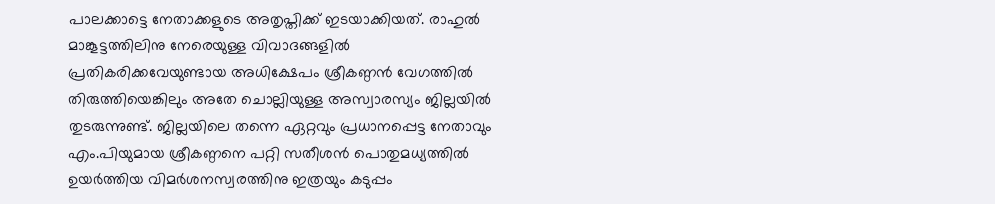പാലക്കാട്ടെ നേതാക്കളുടെ അതൃപ്തിക്ക് ഇടയാക്കിയത്. രാഹുല്‍ മാങ്കൂട്ടത്തിലിനു നേരെയുള്ള വിവാദങ്ങളില്‍ പ്രതികരിക്കവേയുണ്ടായ അധിക്ഷേപം ശ്രീകണ്ഠന്‍ വേഗത്തില്‍ തിരുത്തിയെങ്കിലും അതേ ചൊല്ലിയുള്ള അസ്വാരസ്യം ജില്ലയില്‍ തുടരുന്നുണ്ട്. ജില്ലയിലെ തന്നെ ഏറ്റവും പ്രധാനപ്പെട്ട നേതാവും എം.പിയുമായ ശ്രീകണ്ഠനെ പറ്റി സതീശന്‍ പൊതുമധ്യത്തില്‍ ഉയര്‍ത്തിയ വിമര്‍ശനസ്വരത്തിനു ഇത്രയും കടുപ്പം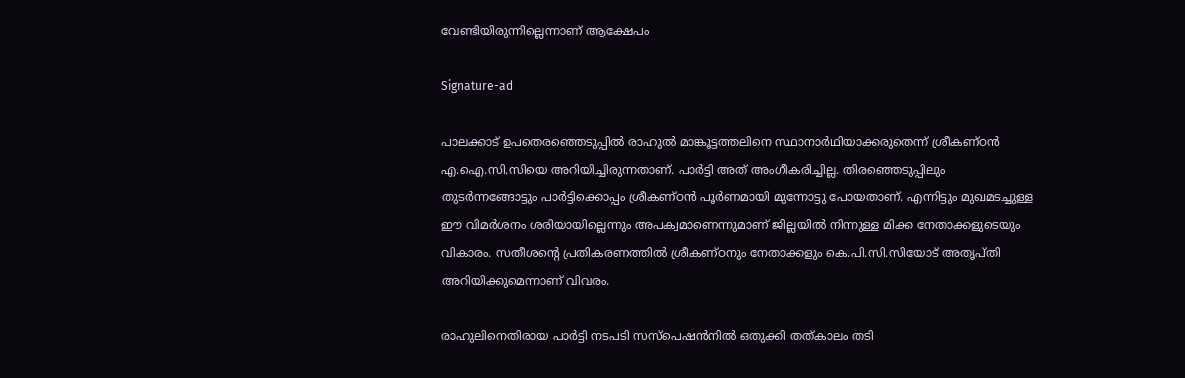വേണ്ടിയിരുന്നില്ലെന്നാണ് ആക്ഷേപം

Signature-ad

പാലക്കാട് ഉപതെരഞ്ഞെടുപ്പില്‍ രാഹുല്‍ മാങ്കൂട്ടത്തലിനെ സ്ഥാനാര്‍ഥിയാക്കരുതെന്ന് ശ്രീകണ്ഠന്‍ എ.ഐ.സി.സിയെ അറിയിച്ചിരുന്നതാണ്. പാര്‍ട്ടി അത് അംഗീകരിച്ചില്ല. തിരഞ്ഞെടുപ്പിലും തുടര്‍ന്നങ്ങോട്ടും പാര്‍ട്ടിക്കൊപ്പം ശ്രീകണ്ഠന്‍ പൂര്‍ണമായി മുന്നോട്ടു പോയതാണ്. എന്നിട്ടും മുഖമടച്ചുള്ള ഈ വിമര്‍ശനം ശരിയായില്ലെന്നും അപക്വമാണെന്നുമാണ് ജില്ലയില്‍ നിന്നുള്ള മിക്ക നേതാക്കളുടെയും വികാരം. സതീശന്റെ പ്രതികരണത്തില്‍ ശ്രീകണ്ഠനും നേതാക്കളും കെ.പി.സി.സിയോട് അതൃപ്തി അറിയിക്കുമെന്നാണ് വിവരം.

രാഹുലിനെതിരായ പാര്‍ട്ടി നടപടി സസ്‌പെഷന്‍നില്‍ ഒതുക്കി തത്കാലം തടി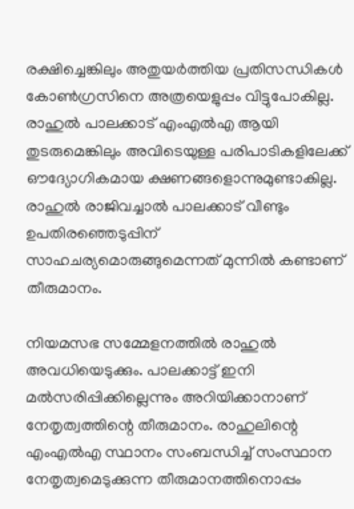രക്ഷിച്ചെങ്കിലും അതുയര്‍ത്തിയ പ്രതിസന്ധികള്‍ കോണ്‍ഗ്രസിനെ അത്രയെളുപ്പം വിട്ടുപോകില്ല. രാഹുല്‍ പാലക്കാട് എംഎല്‍എ ആയി തുടരുമെങ്കിലും അവിടെയുള്ള പരിപാടികളിലേക്ക് ഔദ്യോഗികമായ ക്ഷണങ്ങളൊന്നുമുണ്ടാകില്ല. രാഹുല്‍ രാജിവച്ചാല്‍ പാലക്കാട് വീണ്ടും ഉപതിരഞ്ഞെടുപ്പിന് സാഹചര്യമൊരുങ്ങുമെന്നത് മുന്നില്‍ കണ്ടാണ് തീരുമാനം.

നിയമസഭ സമ്മേളനത്തില്‍ രാഹുല്‍ അവധിയെടുക്കും. പാലക്കാട്ട് ഇനി മല്‍സരിപ്പിക്കില്ലെന്നും അറിയിക്കാനാണ് നേതൃത്വത്തിന്റെ തീരുമാനം. രാഹുലിന്റെ എംഎല്‍എ സ്ഥാനം സംബന്ധിച്ച് സംസ്ഥാന നേതൃത്വമെടുക്കുന്ന തീരുമാനത്തിനൊപ്പം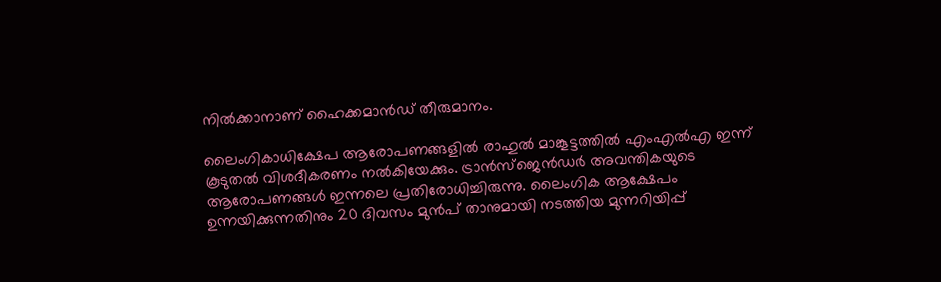നില്‍ക്കാനാണ് ഹൈക്കമാന്‍ഡ് തീരുമാനം.

ലൈംഗികാധിക്ഷേപ ആരോപണങ്ങളില്‍ രാഹുല്‍ മാങ്കൂട്ടത്തില്‍ എംഎല്‍എ ഇന്ന് കൂടുതല്‍ വിശദീകരണം നല്‍കിയേക്കും. ട്രാന്‍സ്‌ജെന്‍ഡര്‍ അവന്തികയുടെ ആരോപണങ്ങള്‍ ഇന്നലെ പ്രതിരോധിച്ചിരുന്നു. ലൈംഗിക ആക്ഷേപം ഉന്നയിക്കുന്നതിനും 20 ദിവസം മുന്‍പ് താനുമായി നടത്തിയ മുന്നറിയിപ്പ്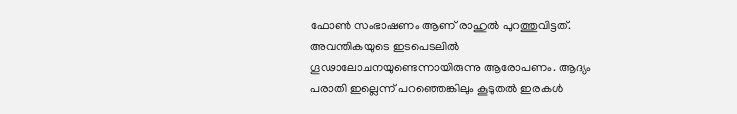ഫോണ്‍ സംഭാഷണം ആണ് രാഹുല്‍ പുറത്തുവിട്ടത്. അവന്തികയുടെ ഇടപെടലില്‍ ഗൂഢാലോചനയുണ്ടെന്നായിരുന്നു ആരോപണം. ആദ്യം പരാതി ഇല്ലെന്ന് പറഞ്ഞെങ്കിലും കൂടുതല്‍ ഇരകള്‍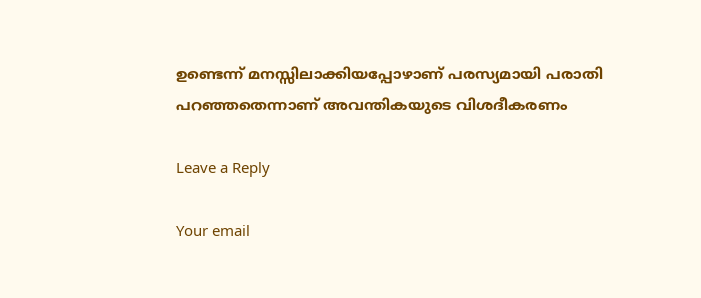ഉണ്ടെന്ന് മനസ്സിലാക്കിയപ്പോഴാണ് പരസ്യമായി പരാതി പറഞ്ഞതെന്നാണ് അവന്തികയുടെ വിശദീകരണം

Leave a Reply

Your email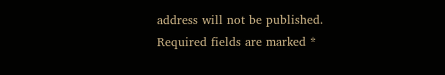address will not be published. Required fields are marked *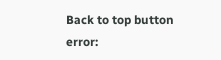Back to top button
error: